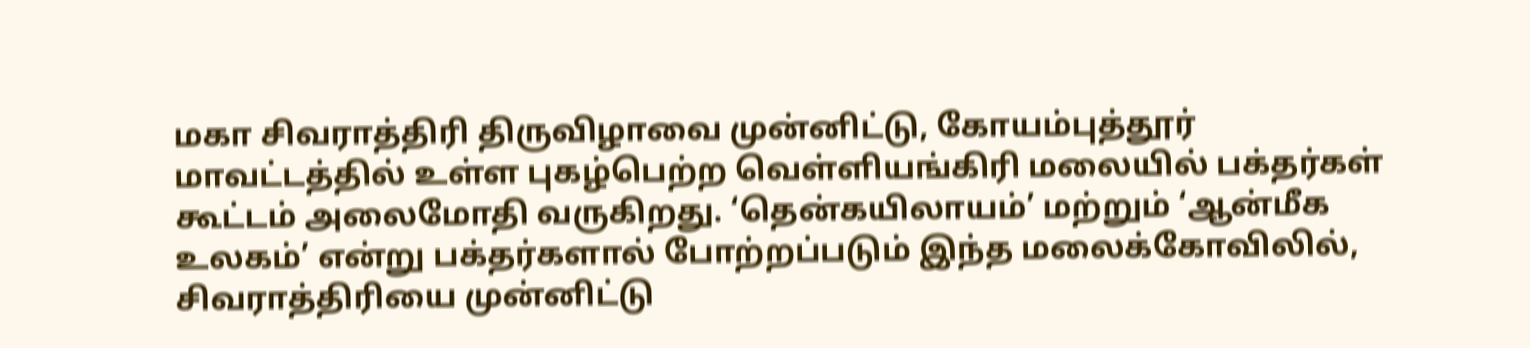மகா சிவராத்திரி திருவிழாவை முன்னிட்டு, கோயம்புத்தூர் மாவட்டத்தில் உள்ள புகழ்பெற்ற வெள்ளியங்கிரி மலையில் பக்தர்கள் கூட்டம் அலைமோதி வருகிறது. ‘தென்கயிலாயம்’ மற்றும் ‘ஆன்மீக உலகம்’ என்று பக்தர்களால் போற்றப்படும் இந்த மலைக்கோவிலில், சிவராத்திரியை முன்னிட்டு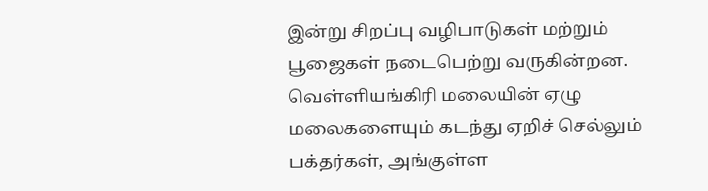இன்று சிறப்பு வழிபாடுகள் மற்றும் பூஜைகள் நடைபெற்று வருகின்றன.
வெள்ளியங்கிரி மலையின் ஏழு மலைகளையும் கடந்து ஏறிச் செல்லும் பக்தர்கள், அங்குள்ள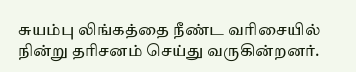சுயம்பு லிங்கத்தை நீண்ட வரிசையில் நின்று தரிசனம் செய்து வருகின்றனர்.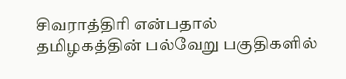சிவராத்திரி என்பதால் தமிழகத்தின் பல்வேறு பகுதிகளில்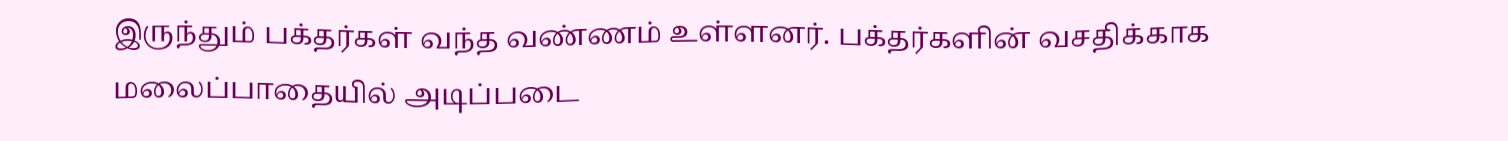இருந்தும் பக்தர்கள் வந்த வண்ணம் உள்ளனர். பக்தர்களின் வசதிக்காக மலைப்பாதையில் அடிப்படை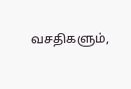வசதிகளும்,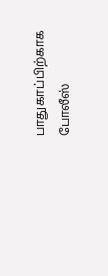பாதுகாப்பிற்காக போலீஸ்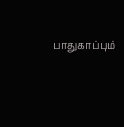பாதுகாப்பும்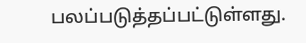பலப்படுத்தப்பட்டுள்ளது.